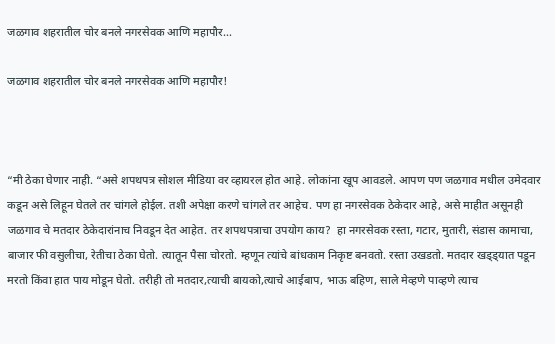जळगाव शहरातील चोर बनले नगरसेवक आणि महापौर…

जळगाव शहरातील चोर बनले नगरसेवक आणि महापौर!



“मी ठेका घेणार नाही. “असे शपथपत्र सोशल मीडिया वर व्हायरल होत आहे. लोकांना खूप आवडले. आपण पण जळगाव मधील उमेदवार कडून असे लिहून घेतले तर चांगले होईल. तशी अपेक्षा करणे चांगले तर आहेच. पण हा नगरसेवक ठेकेदार आहे, असे माहीत असूनही जळगाव चे मतदार ठेकेदारांनाच निवडून देत आहेत. तर शपथपत्राचा उपयोग काय?  हा नगरसेवक रस्ता, गटार, मुतारी, संडास कामाचा, बाजार फी वसुलीचा, रेतीचा ठेका घेतो. त्यातून पैसा चोरतो. म्हणून त्यांचे बांधकाम निकृष्ट बनवतो. रस्ता उखडतो. मतदार खड्ड्यात पडून मरतो किंवा हात पाय मोडून घेतो. तरीही तो मतदार,त्याची बायको,त्याचे आईबाप, भाऊ बहिण, साले मेव्हणे पाव्हणे त्याच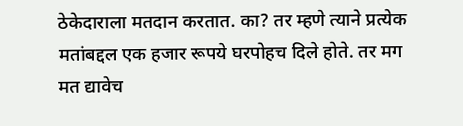ठेकेदाराला मतदान करतात. का? तर म्हणे त्याने प्रत्येक मतांबद्दल एक हजार रूपये घरपोहच दिले होते. तर मग मत द्यावेच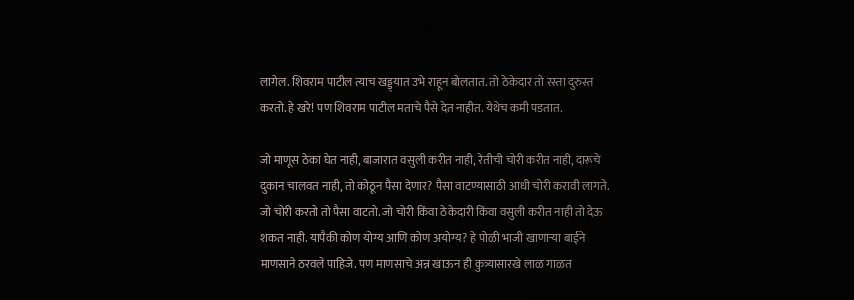लागेल. शिवराम पाटील त्याच खड्ड्यात उभे राहून बोलतात. तो ठेकेदार तो रस्ता दुरुस्त करतो. हे खरे! पण शिवराम पाटील मताचे पैसे देत नाहीत. येथेच कमी पडतात.

जो माणूस ठेका घेत नाही, बाजारात वसुली करीत नाही, रेतीची चोरी करीत नाही, दारूचे दुकान चालवत नाही, तो कोठून पैसा देणार? पैसा वाटण्यासाठी आधी चोरी करावी लागते. जो चोरी करतो तो पैसा वाटतो. जो चोरी किंवा ठेकेदारी किंवा वसुली करीत नाही तो देऊ शकत नाही. यापैकी कोण योग्य आणि कोण अयोग्य? हे पोळी भाजी खाणाऱ्या बाईने माणसाने ठरवले पाहिजे. पण माणसाचे अन्न खाऊन ही कुत्र्यासारखे लाळ गाळत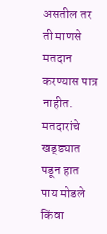असतील तर ती माणसे मतदान करण्यास पात्र नाहीत. मतदारांचे खड्ड्यात पडून हात पाय मोडले किंवा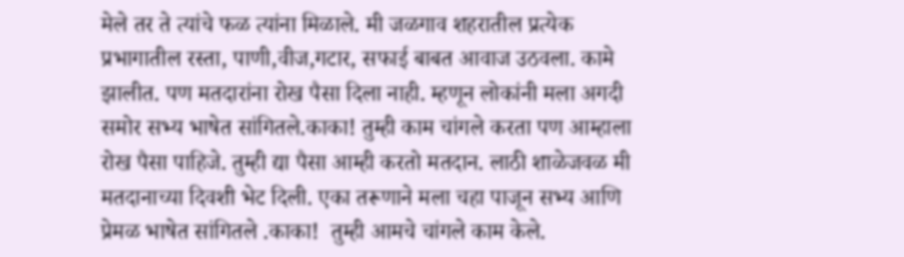मेले तर ते त्यांचे फळ त्यांना मिळाले. मी जळगाव शहरातील प्रत्येक प्रभागातील रस्ता, पाणी,वीज,गटार, सफाई बाबत आवाज उठवला. कामे झालीत. पण मतदारांना रोख पैसा दिला नाही. म्हणून लोकांनी मला अगदी समोर सभ्य भाषेत सांगितले.काका! तुम्ही काम चांगले करता पण आम्हाला रोख पैसा पाहिजे. तुम्ही द्या पैसा आम्ही करतो मतदान. लाठी शाळेजवळ मी मतदानाच्या दिवशी भेट दिली. एका तरूणाने मला चहा पाजून सभ्य आणि प्रेमळ भाषेत सांगितले .काका!  तुम्ही आमचे चांगले काम केले.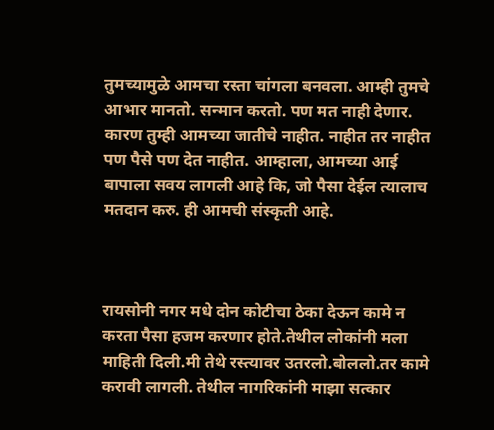तुमच्यामुळे आमचा रस्ता चांगला बनवला. आम्ही तुमचे आभार मानतो. सन्मान करतो. पण मत नाही देणार. कारण तुम्ही आमच्या जातीचे नाहीत. नाहीत तर नाहीत पण पैसे पण देत नाहीत. आम्हाला, आमच्या आई बापाला सवय लागली आहे कि, जो पैसा देईल त्यालाच मतदान करु. ही आमची संस्कृती आहे.



रायसोनी नगर मधे दोन कोटीचा ठेका देऊन कामे न करता पैसा हजम करणार होते.तेथील लोकांनी मला माहिती दिली.मी तेथे रस्त्यावर उतरलो.बोललो.तर कामे करावी लागली. तेथील नागरिकांनी माझा सत्कार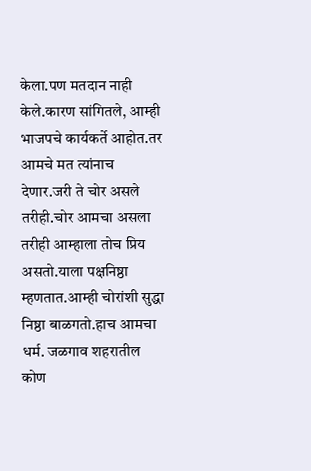केला.पण मतदान नाही केले.कारण सांगितले, आम्ही भाजपचे कार्यकर्ते आहोत.तर आमचे मत त्यांनाच देणार.जरी ते चोर असले तरीही.चोर आमचा असला तरीही आम्हाला तोच प्रिय असतो.याला पक्षनिष्ठा म्हणतात.आम्ही चोरांशी सुद्धा निष्ठा बाळगतो.हाच आमचा धर्म. जळगाव शहरातील कोण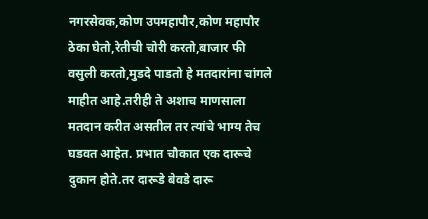नगरसेवक,कोण उपमहापौर,कोण महापौर ठेका घेतो,रेतीची चोरी करतो,बाजार फी वसुली करतो,मुडदे पाडतो हे मतदारांना चांगले माहीत आहे.तरीही ते अशाच माणसाला मतदान करीत असतील तर त्यांचे भाग्य तेच घडवत आहेत. प्रभात चौकात एक दारूचे दुकान होते.तर दारूडे बेवडे दारू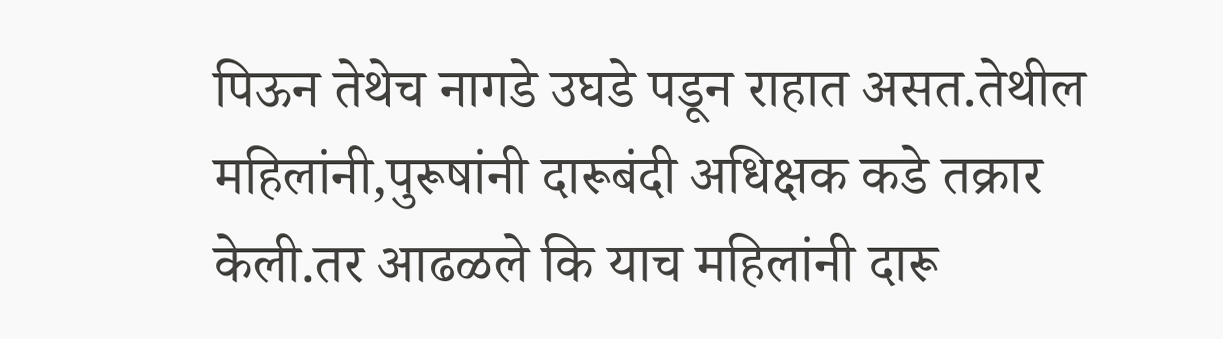पिऊन तेथेच नागडे उघडे पडून राहात असत.तेथील महिलांनी,पुरूषांनी दारूबंदी अधिक्षक कडे तक्रार केली.तर आढळले कि याच महिलांनी दारू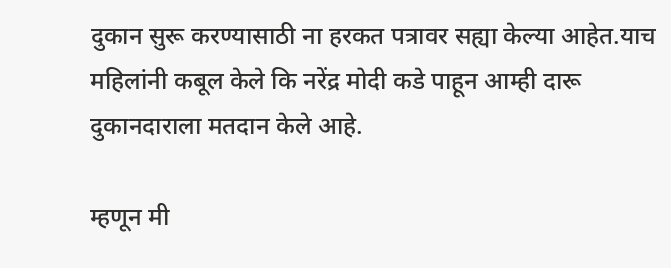दुकान सुरू करण्यासाठी ना हरकत पत्रावर सह्या केल्या आहेत.याच महिलांनी कबूल केले कि नरेंद्र मोदी कडे पाहून आम्ही दारू दुकानदाराला मतदान केले आहे.

म्हणून मी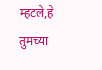म्हटले,हे तुमच्या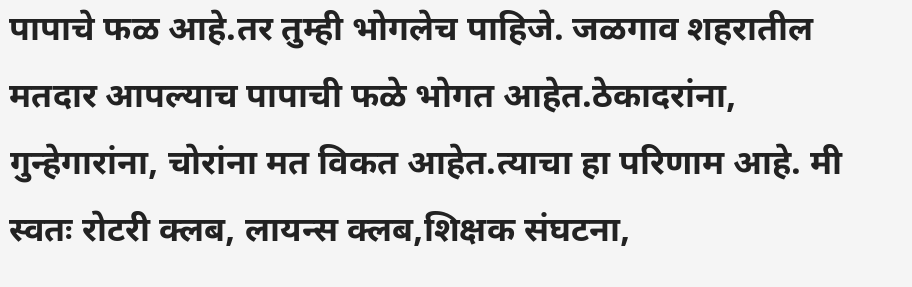पापाचे फळ आहे.तर तुम्ही भोगलेच पाहिजे. जळगाव शहरातील मतदार आपल्याच पापाची फळे भोगत आहेत.ठेकादरांना, गुन्हेगारांना, चोरांना मत विकत आहेत.त्याचा हा परिणाम आहे. मी स्वतः रोटरी क्लब, लायन्स क्लब,शिक्षक संघटना,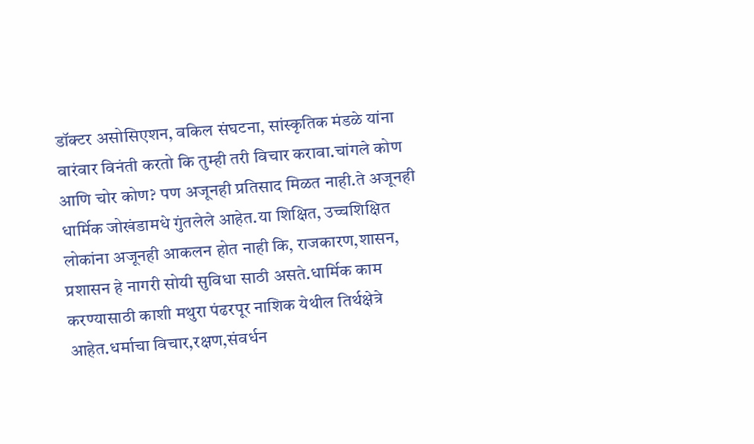डॉक्टर असोसिएशन, वकिल संघटना, सांस्कृतिक मंडळे यांना वारंवार विनंती करतो कि तुम्ही तरी विचार करावा.चांगले कोण आणि चोर कोण? पण अजूनही प्रतिसाद मिळत नाही.ते अजूनही धार्मिक जोखंडामधे गुंतलेले आहेत.या शिक्षित, उच्चशिक्षित लोकांना अजूनही आकलन होत नाही कि, राजकारण,शासन, प्रशासन हे नागरी सोयी सुविधा साठी असते.धार्मिक काम करण्यासाठी काशी मथुरा पंढरपूर नाशिक येथील तिर्थक्षेत्रे आहेत.धर्माचा विचार,रक्षण,संवर्धन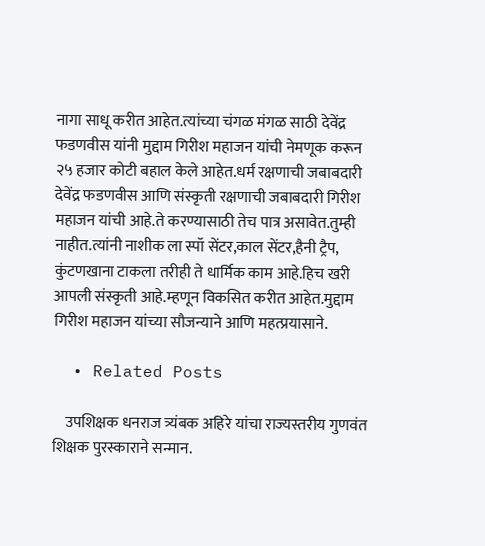नागा साधू करीत आहेत.त्यांच्या चंगळ मंगळ साठी देवेंद्र फडणवीस यांनी मुद्दाम गिरीश महाजन यांची नेमणूक करून २५ हजार कोटी बहाल केले आहेत.धर्म रक्षणाची जबाबदारी देवेंद्र फडणवीस आणि संस्कृती रक्षणाची जबाबदारी गिरीश महाजन यांची आहे.ते करण्यासाठी तेच पात्र असावेत.तुम्ही नाहीत.त्यांनी नाशीक ला स्पॉ सेंटर,काल सेंटर,हैनी ट्रैप, कुंटणखाना टाकला तरीही ते धार्मिक काम आहे.हिच खरी आपली संस्कृती आहे.म्हणून विकसित करीत आहेत.मुद्दाम गिरीश महाजन यांच्या सौजन्याने आणि महत्प्रयासाने.

  • Related Posts

    उपशिक्षक धनराज त्र्यंबक अहिरे यांचा राज्यस्तरीय गुणवंत शिक्षक पुरस्काराने सन्मान.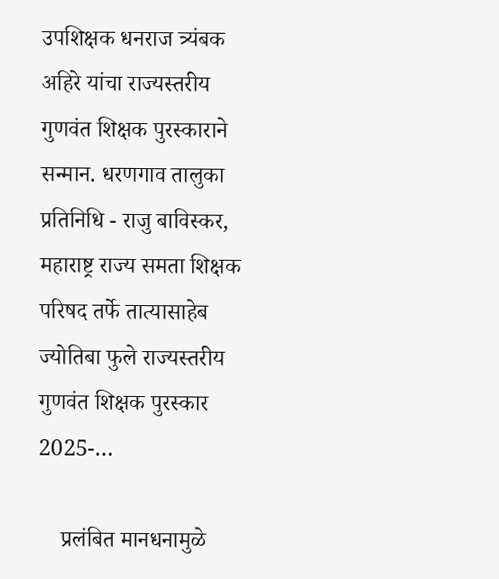उपशिक्षक धनराज त्र्यंबक अहिरे यांचा राज्यस्तरीय गुणवंत शिक्षक पुरस्काराने सन्मान. धरणगाव तालुका प्रतिनिधि - राजु बाविस्कर, महाराष्ट्र राज्य समता शिक्षक परिषद तर्फे तात्यासाहेब ज्योतिबा फुले राज्यस्तरीय गुणवंत शिक्षक पुरस्कार 2025-…

    प्रलंबित मानधनामुळे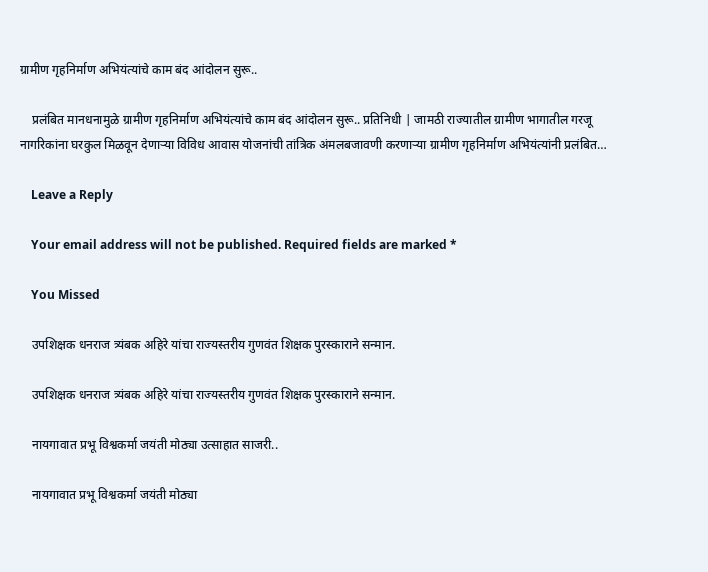ग्रामीण गृहनिर्माण अभियंत्यांचे काम बंद आंदोलन सुरू..

    प्रलंबित मानधनामुळे ग्रामीण गृहनिर्माण अभियंत्यांचे काम बंद आंदोलन सुरू.. प्रतिनिधी | जामठी राज्यातील ग्रामीण भागातील गरजू नागरिकांना घरकुल मिळवून देणाऱ्या विविध आवास योजनांची तांत्रिक अंमलबजावणी करणाऱ्या ग्रामीण गृहनिर्माण अभियंत्यांनी प्रलंबित…

    Leave a Reply

    Your email address will not be published. Required fields are marked *

    You Missed

    उपशिक्षक धनराज त्र्यंबक अहिरे यांचा राज्यस्तरीय गुणवंत शिक्षक पुरस्काराने सन्मान.

    उपशिक्षक धनराज त्र्यंबक अहिरे यांचा राज्यस्तरीय गुणवंत शिक्षक पुरस्काराने सन्मान.

    नायगावात प्रभू विश्वकर्मा जयंती मोठ्या उत्साहात साजरी..

    नायगावात प्रभू विश्वकर्मा जयंती मोठ्या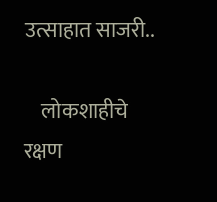उत्साहात साजरी..

    लोकशाहीचे रक्षण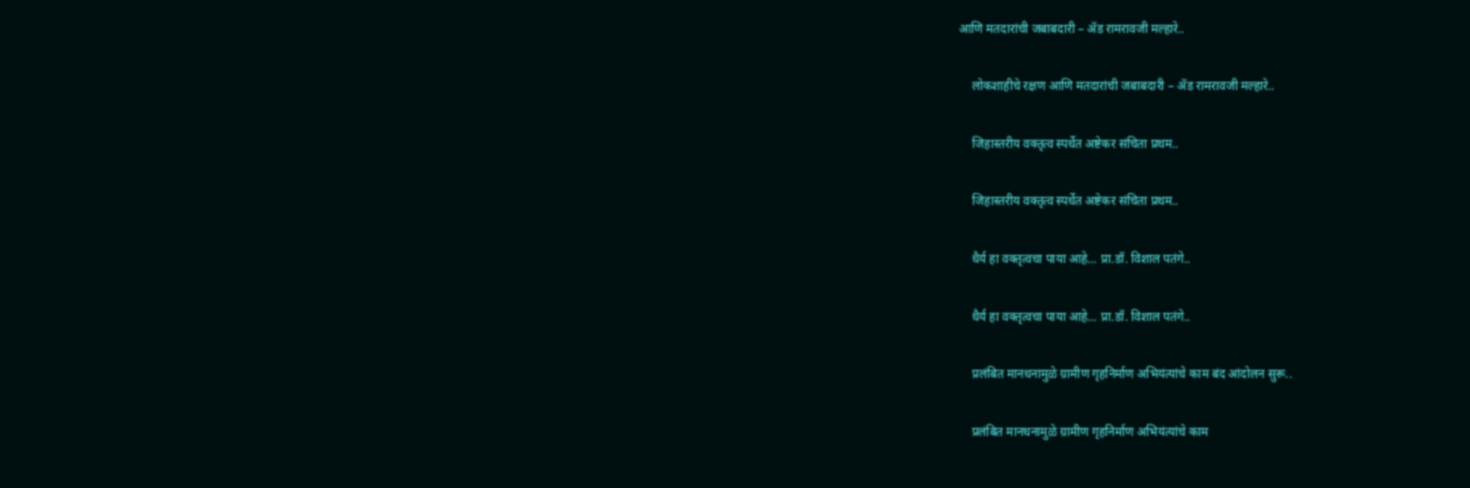आणि मतदारांची जबाबदारी – ॲड रामरावजी मल्हारे..

    लोकशाहीचे रक्षण आणि मतदारांची जबाबदारी – ॲड रामरावजी मल्हारे..

    जिहास्तरीय वक्तृत्व स्पर्धेत अष्टेकर संचिता प्रथम..

    जिहास्तरीय वक्तृत्व स्पर्धेत अष्टेकर संचिता प्रथम..

    धैर्य हा वक्तृत्वचा पाया आहे… प्रा.डॉ. विशाल पतंगे..

    धैर्य हा वक्तृत्वचा पाया आहे… प्रा.डॉ. विशाल पतंगे..

    प्रलंबित मानधनामुळे ग्रामीण गृहनिर्माण अभियंत्यांचे काम बंद आंदोलन सुरू..

    प्रलंबित मानधनामुळे ग्रामीण गृहनिर्माण अभियंत्यांचे काम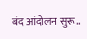बंद आंदोलन सुरू..